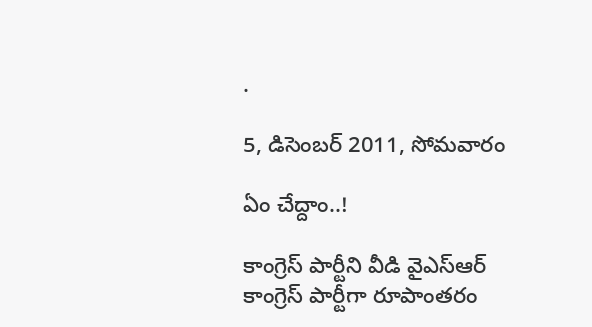.

5, డిసెంబర్ 2011, సోమవారం

ఏం చేద్దాం..!

కాంగ్రెస్‌ పార్టీని వీడి వైఎస్‌ఆర్‌ కాంగ్రెస్‌ పార్టీగా రూపాంతరం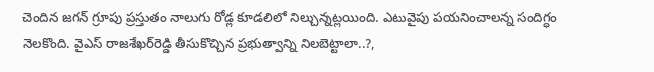చెందిన జగన్‌ గ్రూపు ప్రస్తుతం నాలుగు రోడ్ల కూడలిలో నిల్చున్నట్లయింది. ఎటువైపు పయనించాలన్న సందిగ్ధం నెలకొంది. వైఎస్‌ రాజశేఖర్‌రెడ్డి తీసుకొచ్చిన ప్రభుత్వాన్ని నిలబెట్టాలా..?,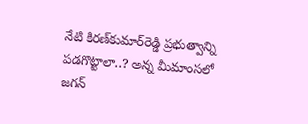నేటి కిరణ్‌కుమార్‌రెడ్డి ప్రభుత్వాన్ని పడగొట్టాలా..? అన్న మీమాంసలో జగన్‌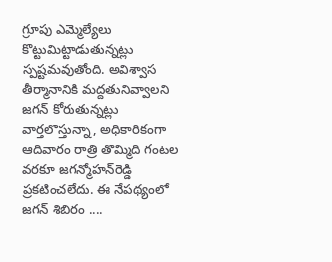గ్రూపు ఎమ్మెల్యేలు కొట్టుమిట్టాడుతున్నట్లు స్పష్టమవుతోంది. అవిశ్వాస తీర్మానానికి మద్దతునివ్వాలని జగన్‌ కోరుతున్నట్లు వార్తలొస్తున్నా, అధికారికంగా ఆదివారం రాత్రి తొమ్మిది గంటల వరకూ జగన్మోహన్‌రెడ్డి ప్రకటించలేదు. ఈ నేపథ్యంలో జగన్‌ శిబిరం ....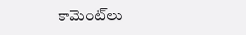కామెంట్‌లు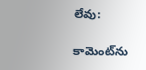లేవు:

కామెంట్‌ను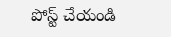పోస్ట్ చేయండి